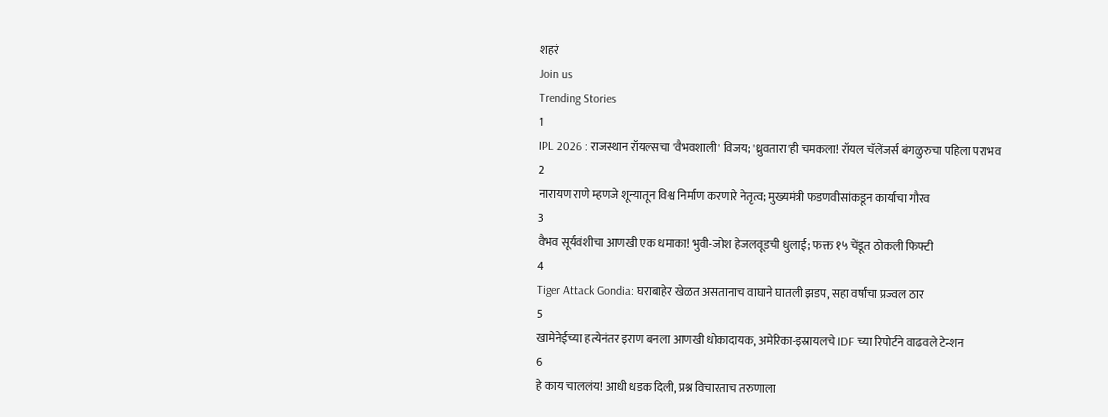शहरं
Join us
Trending Stories
1
IPL 2026 : राजस्थान रॉयल्सचा 'वैभवशाली' विजय; 'ध्रुवतारा'ही चमकला! रॉयल चॅलेंजर्स बंगळुरुचा पहिला पराभव
2
नारायण राणे म्हणजे शून्यातून विश्व निर्माण करणारे नेतृत्व; मुख्यमंत्री फडणवीसांकडून कार्याचा गौरव
3
वैभव सूर्यवंशीचा आणखी एक धमाका! भुवी-जोश हेजलवूडची धुलाई; फक्त १५ चेंडूत ठोकली फिफ्टी
4
Tiger Attack Gondia: घराबाहेर खेळत असतानाच वाघाने घातली झडप, सहा वर्षांचा प्रज्वल ठार
5
खामेनेईच्या हत्येनंतर इराण बनला आणखी धोकादायक, अमेरिका-इस्रायलचे IDF च्या रिपोर्टने वाढवले टेन्शन
6
हे काय चाललंय! आधी धडक दिली, प्रश्न विचारताच तरुणाला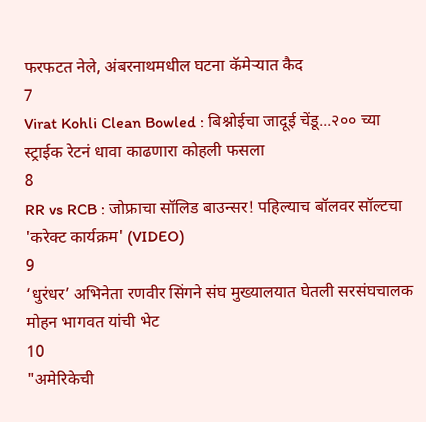फरफटत नेले, अंबरनाथमधील घटना कॅमेऱ्यात कैद
7
Virat Kohli Clean Bowled : बिश्नोईचा जादूई चेंडू...२०० च्या स्ट्राईक रेटनं धावा काढणारा कोहली फसला
8
RR vs RCB : जोफ्राचा सॉलिड बाउन्सर! पहिल्याच बॉलवर सॉल्टचा 'करेक्ट कार्यक्रम' (VIDEO)
9
‘धुरंधर’ अभिनेता रणवीर सिंगने संघ मुख्यालयात घेतली सरसंघचालक मोहन भागवत यांची भेट
10
"अमेरिकेची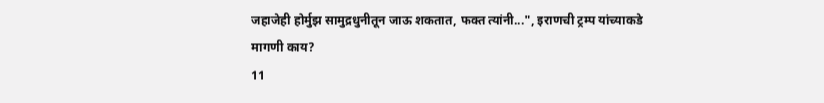जहाजेही होर्मुझ सामुद्रधुनीतून जाऊ शकतात, फक्त त्यांनी...", इराणची ट्रम्प यांच्याकडे मागणी काय?
11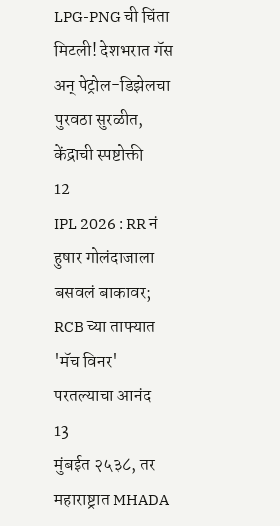LPG-PNG ची चिंता मिटली! देशभरात गॅस अन् पेट्रोल-डिझेलचा पुरवठा सुरळीत, केंद्राची स्पष्टोक्ती
12
IPL 2026 : RR नं हुषार गोलंदाजाला बसवलं बाकावर; RCB च्या ताफ्यात 'मॅच विनर' परतल्याचा आनंद
13
मुंबईत २५३८, तर महाराष्ट्रात MHADA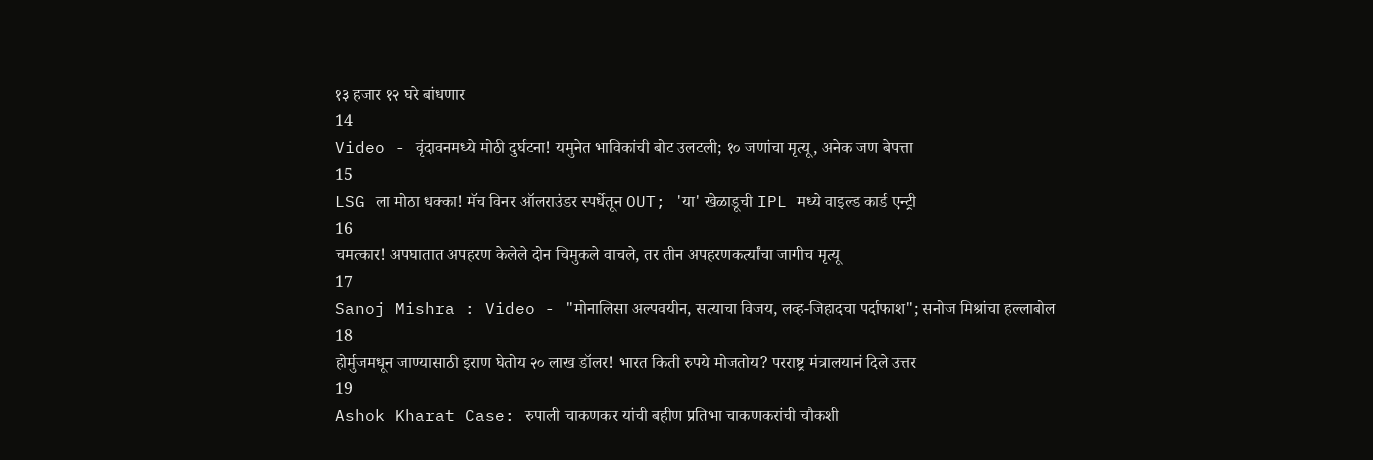१३ हजार १२ घरे बांधणार
14
Video - वृंदावनमध्ये मोठी दुर्घटना! यमुनेत भाविकांची बोट उलटली; १० जणांचा मृत्यू, अनेक जण बेपत्ता
15
LSG ला मोठा धक्का! मॅच विनर ऑलराउंडर स्पर्धेतून OUT; 'या' खेळाडूची IPL मध्ये वाइल्ड कार्ड एन्ट्री
16
चमत्कार! अपघातात अपहरण केलेले दोन चिमुकले वाचले, तर तीन अपहरणकर्त्यांचा जागीच मृत्यू
17
Sanoj Mishra : Video - "मोनालिसा अल्पवयीन, सत्याचा विजय, लव्ह-जिहादचा पर्दाफाश"; सनोज मिश्रांचा हल्लाबोल
18
होर्मुजमधून जाण्यासाठी इराण घेतोय २० लाख डॉलर! भारत किती रुपये मोजतोय? परराष्ट्र मंत्रालयानं दिले उत्तर
19
Ashok Kharat Case: रुपाली चाकणकर यांची बहीण प्रतिभा चाकणकरांची चौकशी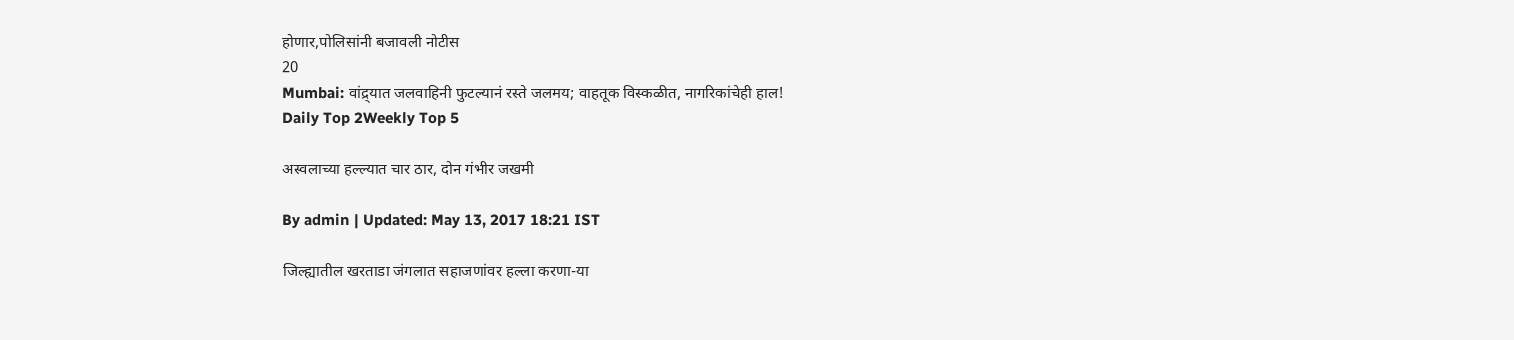होणार,पोलिसांनी बजावली नोटीस
20
Mumbai: वांद्र्यात जलवाहिनी फुटल्यानं रस्ते जलमय; वाहतूक विस्कळीत, नागरिकांचेही हाल!
Daily Top 2Weekly Top 5

अस्वलाच्या हल्ल्यात चार ठार, दोन गंभीर जखमी

By admin | Updated: May 13, 2017 18:21 IST

जिल्ह्यातील खरताडा जंगलात सहाजणांवर हल्ला करणा-या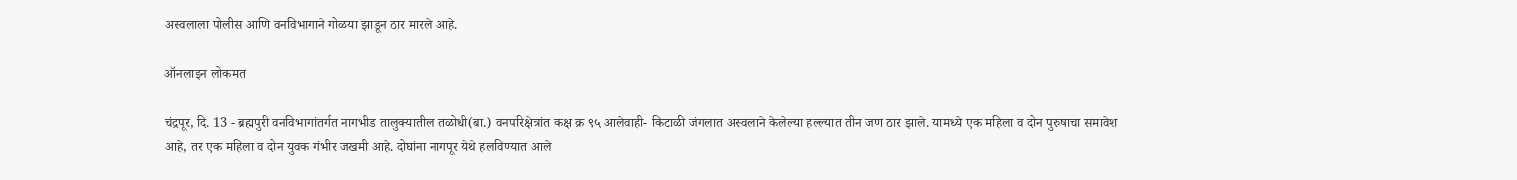अस्वलाला पोलीस आणि वनविभागाने गोळया झाडून ठार मारले आहे.

ऑनलाइन लोकमत

चंद्रपूर, दि. 13 - ब्रह्मपुरी वनविभागांतर्गत नागभीड तालुक्यातील तळोधी(बा.) वनपरिक्षेत्रांत कक्ष क्र ९५ आलेवाही- किटाळी जंगलात अस्वलाने केलेल्या हल्ल्यात तीन जण ठार झाले. यामध्ये एक महिला व दोन पुरुषाचा समावेश आहे, तर एक महिला व दोन युवक गंभीर जखमी आहे. दोघांना नागपूर येथे हलविण्यात आले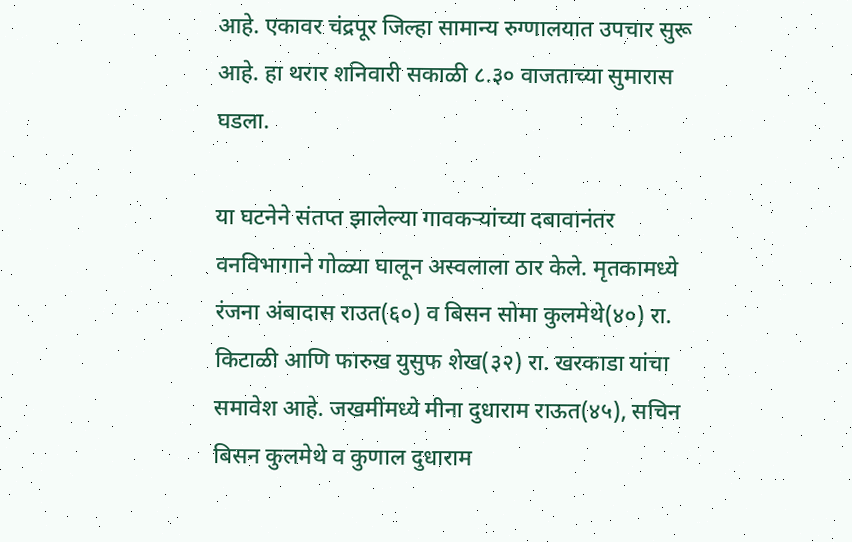आहे. एकावर चंद्रपूर जिल्हा सामान्य रुग्णालयात उपचार सुरू आहे. हा थरार शनिवारी सकाळी ८.३० वाजताच्या सुमारास घडला.

या घटनेने संतप्त झालेल्या गावकऱ्यांच्या दबावानंतर वनविभागाने गोळ्या घालून अस्वलाला ठार केले. मृतकामध्ये रंजना अंबादास राउत(६०) व बिसन सोमा कुलमेथे(४०) रा. किटाळी आणि फारुख युसुफ शेख(३२) रा. खरकाडा यांचा समावेश आहे. जखमींमध्ये मीना दुधाराम राऊत(४५), सचिन बिसन कुलमेथे व कुणाल दुधाराम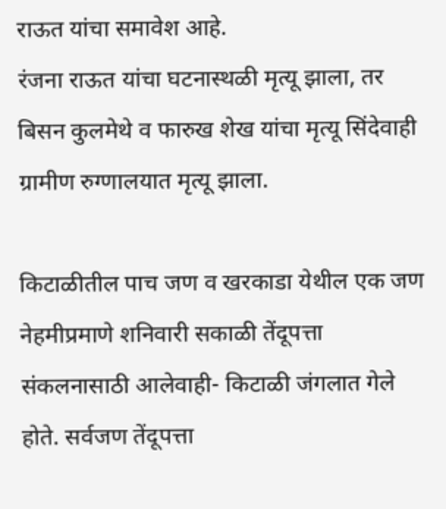राऊत यांचा समावेश आहे.
रंजना राऊत यांचा घटनास्थळी मृत्यू झाला, तर बिसन कुलमेथे व फारुख शेख यांचा मृत्यू सिंदेवाही ग्रामीण रुग्णालयात मृत्यू झाला.

किटाळीतील पाच जण व खरकाडा येथील एक जण नेहमीप्रमाणे शनिवारी सकाळी तेंदूपत्ता संकलनासाठी आलेवाही- किटाळी जंगलात गेले होते. सर्वजण तेंदूपत्ता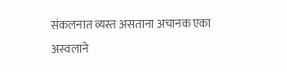संकलनात व्यस्त असताना अचानक एका अस्वलाने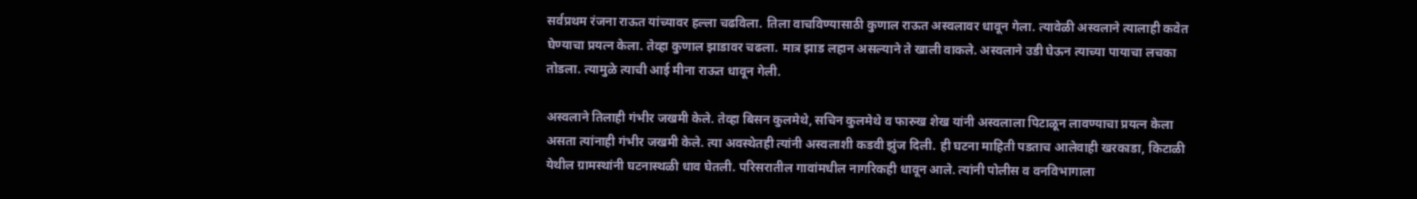सर्वप्रथम रंजना राऊत यांच्यावर हल्ला चढविला. तिला वाचविण्यासाठी कुणाल राऊत अस्वलावर धावून गेला. त्यावेळी अस्वलाने त्यालाही कवेत घेण्याचा प्रयत्न केला. तेव्हा कुणाल झाडावर चढला. मात्र झाड लहान असल्याने ते खाली वाकले. अस्वलाने उडी घेऊन त्याच्या पायाचा लचका तोडला. त्यामुळे त्याची आई मीना राऊत धावून गेली.

अस्वलाने तिलाही गंभीर जखमी केले. तेव्हा बिसन कुलमेथे, सचिन कुलमेथे व फारुख शेख यांनी अस्वलाला पिटाळून लावण्याचा प्रयत्न केला असता त्यांनाही गंभीर जखमी केले. त्या अवस्थेतही त्यांनी अस्वलाशी कडवी झुंज दिली. ही घटना माहिती पडताच आलेवाही खरकाडा, किटाळी येथील ग्रामस्थांनी घटनास्थळी धाव घेतली. परिसरातील गावांमधील नागरिकही धावून आले. त्यांनी पोलीस व वनविभागाला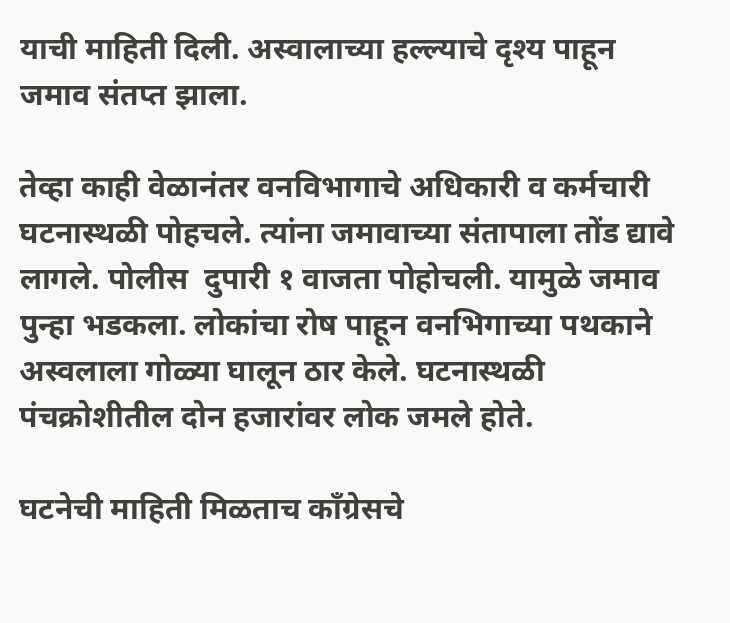याची माहिती दिली. अस्वालाच्या हल्ल्याचे दृश्य पाहून जमाव संतप्त झाला.

तेव्हा काही वेळानंतर वनविभागाचे अधिकारी व कर्मचारी घटनास्थळी पोहचले. त्यांना जमावाच्या संतापाला तोंड द्यावे लागले. पोलीस  दुपारी १ वाजता पोहोचली. यामुळे जमाव पुन्हा भडकला. लोकांचा रोष पाहून वनभिगाच्या पथकाने अस्वलाला गोळ्या घालून ठार केले. घटनास्थळी पंचक्रोशीतील दोन हजारांवर लोक जमले होते.

घटनेची माहिती मिळताच काँग्रेसचे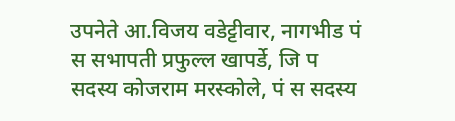उपनेते आ.विजय वडेट्टीवार, नागभीड पं स सभापती प्रफुल्ल खापर्डे, जि प सदस्य कोजराम मरस्कोले, पं स सदस्य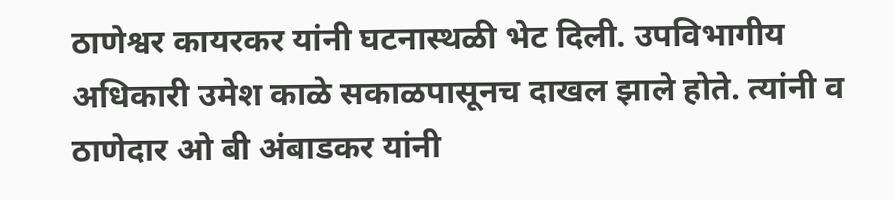ठाणेश्वर कायरकर यांनी घटनास्थळी भेट दिली. उपविभागीय अधिकारी उमेश काळे सकाळपासूनच दाखल झाले होते. त्यांनी व ठाणेदार ओ बी अंबाडकर यांनी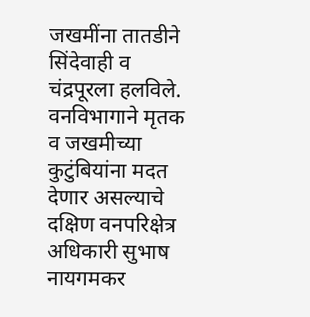जखमींना तातडीने सिंदेवाही व चंद्रपूरला हलविले. वनविभागाने मृतक व जखमीच्या कुटुंबियांना मदत देणार असल्याचे दक्षिण वनपरिक्षेत्र अधिकारी सुभाष नायगमकर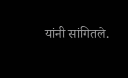यांनी सांगितले.